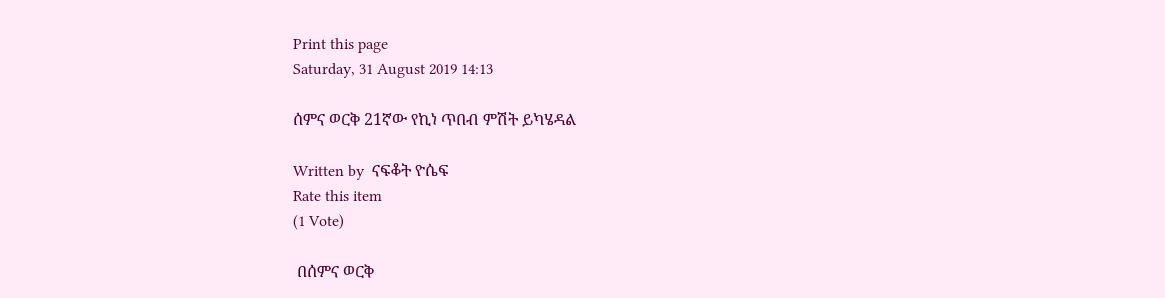Print this page
Saturday, 31 August 2019 14:13

ሰምና ወርቅ 21ኛው የኪነ ጥበብ ምሽት ይካሄዳል

Written by  ናፍቆት ዮሴፍ
Rate this item
(1 Vote)

 በሰምና ወርቅ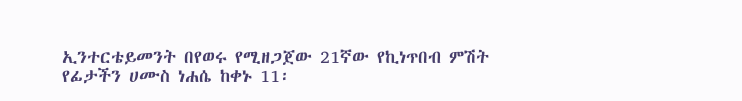ኢንተርቴይመንት በየወሩ የሚዘጋጀው 21ኛው የኪነጥበብ ምሽት የፊታችን ሀሙስ ነሐሴ ከቀኑ 11፡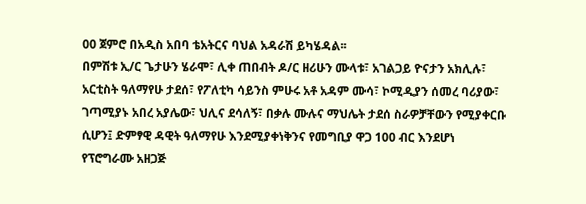00 ጀምሮ በአዲስ አበባ ቴአትርና ባህል አዳራሽ ይካሄዳል፡፡
በምሽቱ ኢ/ር ጌታሁን ሄራሞ፣ ሊቀ ጠበብት ዶ/ር ዘሪሁን ሙላቱ፣ አገልጋይ ዮናታን አክሊሉ፣ አርቲስት ዓለማየሁ ታደሰ፣ የፖለቲካ ሳይንስ ምሁሩ አቶ አዳም ሙሳ፣ ኮሚዲያን ሰመረ ባሪያው፣ ገጣሚያኑ አበረ አያሌው፣ ህሊና ደሳለኝ፣ በቃሉ ሙሉና ማህሌት ታደሰ ስራዎቻቸውን የሚያቀርቡ ሲሆን፤ ድምፃዊ ዳዊት ዓለማየሁ እንደሚያቀነቅንና የመግቢያ ዋጋ 100 ብር እንደሆነ የፕሮግራሙ አዘጋጅ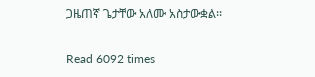ጋዜጠኛ ጌታቸው አለሙ አስታውቋል፡፡

Read 6092 times